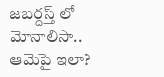జబర్దస్త్ లో మోనాలిసా.. ఆమెపై ఇలా?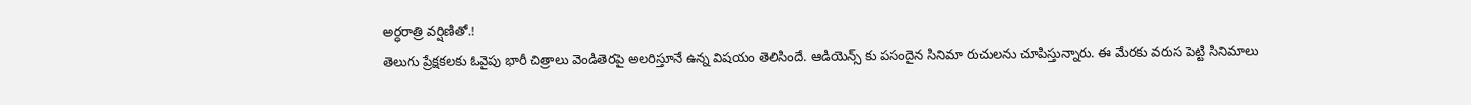అర్ధరాత్రి వర్షిణితో.!
తెలుగు ప్రేక్షకలకు ఓవైపు భారీ చిత్రాలు వెండితెరపై అలరిస్తూనే ఉన్న విషయం తెలిసిందే. ఆడియెన్స్ కు పసందైన సినిమా రుచులను చూపిస్తున్నారు. ఈ మేరకు వరుస పెట్టి సినిమాలు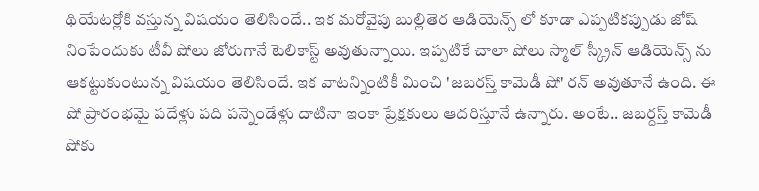థియేటర్లోకి వస్తున్న విషయం తెలిసిందే.. ఇక మరోవైపు బుల్లితెర ఆడియెన్స్ లో కూడా ఎప్పటికప్పుడు జోష్ నింపేందుకు టీవీ షోలు జోరుగానే టెలికాస్ట్ అవుతున్నాయి. ఇప్పటికే చాలా షోలు స్మాల్ స్క్రీన్ ఆడియెన్స్ ను ఆకట్టుకుంటున్న విషయం తెలిసిందే. ఇక వాటన్నింటికీ మించి 'జబరస్త్ కామెడీ షో' రన్ అవుతూనే ఉంది. ఈ షో ప్రారంభమై పదేళ్లు పది పన్నెండేళ్లు దాటినా ఇంకా ప్రేక్షకులు ఆదరిస్తూనే ఉన్నారు. అంటే.. జబర్దస్త్ కామెడీ షోకు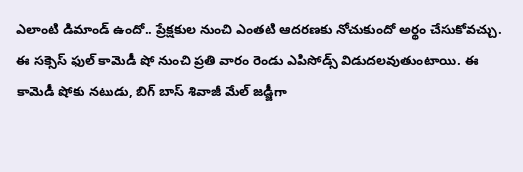ఎలాంటి డిమాండ్ ఉందో.. ప్రేక్షకుల నుంచి ఎంతటి ఆదరణకు నోచుకుందో అర్థం చేసుకోవచ్చు.
ఈ సక్సెస్ ఫుల్ కామెడీ షో నుంచి ప్రతి వారం రెండు ఎపిసోడ్స్ విడుదలవుతుంటాయి. ఈ కామెడీ షోకు నటుడు, బిగ్ బాస్ శివాజీ మేల్ జడ్జీగా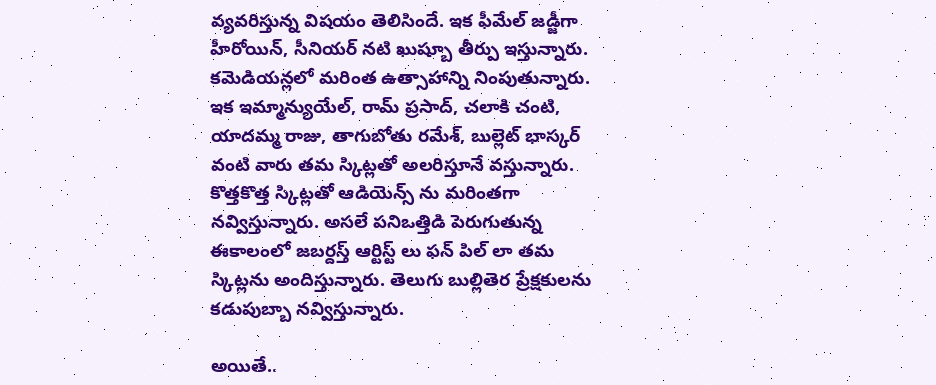వ్యవరిస్తున్న విషయం తెలిసిందే. ఇక ఫీమేల్ జడ్జీగా హీరోయిన్, సీనియర్ నటి ఖుష్బూ తీర్పు ఇస్తున్నారు. కమెడియన్లలో మరింత ఉత్సాహాన్ని నింపుతున్నారు. ఇక ఇమ్మాన్యుయేల్, రామ్ ప్రసాద్, చలాకి చంటి, యాదమ్మ రాజు, తాగుబోతు రమేశ్, బుల్లెట్ భాస్కర్ వంటి వారు తమ స్కిట్లతో అలరిస్తూనే వస్తున్నారు. కొత్తకొత్త స్కిట్లతో ఆడియెన్స్ ను మరింతగా నవ్విస్తున్నారు. అసలే పనిఒత్తిడి పెరుగుతున్న ఈకాలంలో జబర్దస్త్ ఆర్టిస్ట్ లు ఫన్ పిల్ లా తమ స్కిట్లను అందిస్తున్నారు. తెలుగు బుల్లితెర ప్రేక్షకులను కడుపుబ్బా నవ్విస్తున్నారు.

అయితే..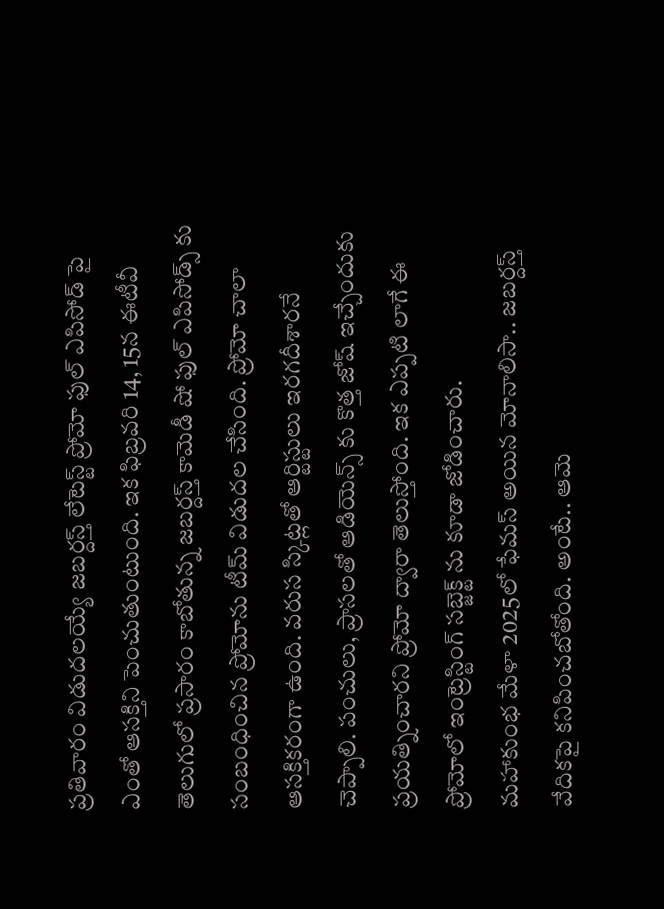ప్రతివారం విడుదలయ్యే జబర్దస్త్ లేటెస్ట్ ప్రోమో ఫుల్ ఎపిసోడ్ పై ఎంతో ఆసక్తిని పెంచుతుంటుంది. ఇక ఫిబ్రవరి 14, 15న ఈటీవీ తెలుగులో ప్రసారం కాబోతున్న జబర్దస్త్ కామెడీ షో ఫుల్ ఎపిసోడ్స్ కు సంబంధించిన ప్రోమోను టీమ్ విడుదల చేసింది. ప్రోమో చాలా ఆసక్తికరంగా ఉంది. వరుస స్కిట్లతో ఆర్టిస్టులు ఇరగదీశారనే చెప్పాలి. పంచులు, ప్రాసలతో ఆడియెన్స్ కు కొత్త జోష్ ఇచ్చేందుకు ప్రయత్నించారని ప్రోమో ద్వారా తెలుస్తోంది. ఇక ఎప్పటి లాగే ఈ ప్రోమోలో ఇంట్రెస్టింగ్ సబ్జెక్ట్ ను కూడా జోడించారు.
మహాకుంభ మేళా 2025లో ఫేమస్ అయిన మోనాలిసా.. జబర్దస్త్ వేదికపై కనిపించబోతోంది. అంటే.. ఆమె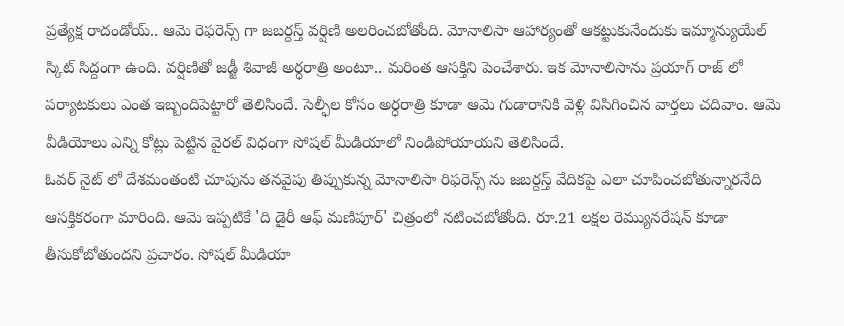ప్రత్యేక్ష రాదండోయ్.. ఆమె రెఫరెన్స్ గా జబర్దస్త్ వర్షిణి అలరించబోతోంది. మోనాలిసా ఆహార్యంతో ఆకట్టుకునేందుకు ఇమ్మాన్యుయేల్ స్కిట్ సిద్దంగా ఉంది. వర్షిణితో జడ్జీ శివాజీ అర్ధరాత్రి అంటూ.. మరింత ఆసక్తిని పెంచేశారు. ఇక మోనాలిసాను ప్రయాగ్ రాజ్ లో పర్యాటకులు ఎంత ఇబ్బందిపెట్టారో తెలిసిందే. సెల్ఫీల కోసం అర్ధరాత్రి కూడా ఆమె గుడారానికి వెళ్లి విసిగించిన వార్తలు చదివాం. ఆమె వీడియోలు ఎన్ని కోట్లు పెట్టిన వైరల్ విధంగా సోషల్ మీడియాలో నిండిపోయాయని తెలిసిందే.
ఓవర్ నైట్ లో దేశమంతంటి చూపును తనవైపు తిప్పుకున్న మోనాలిసా రిఫరెన్స్ ను జబర్దస్త్ వేదికపై ఎలా చూపించబోతున్నారనేది ఆసక్తికరంగా మారింది. ఆమె ఇప్పటికే 'ది డైరీ ఆఫ్ మణిపూర్' చిత్రంలో నటించబోతోంది. రూ.21 లక్షల రెమ్యునరేషన్ కూడా తీసుకోబోతుందని ప్రచారం. సోషల్ మీడియా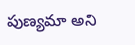పుణ్యమా అని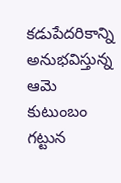కడుపేదరికాన్ని అనుభవిస్తున్న ఆమె కుటుంబం గట్టున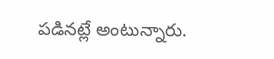పడినట్లే అంటున్నారు.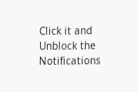Click it and Unblock the Notifications